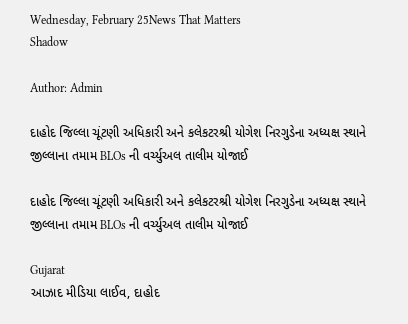Wednesday, February 25News That Matters
Shadow

Author: Admin

દાહોદ જિલ્લા ચૂંટણી અધિકારી અને કલેકટરશ્રી યોગેશ નિરગુડેના અધ્યક્ષ સ્થાને જીલ્લાના તમામ BLOs ની વર્ચ્યુઅલ તાલીમ યોજાઈ

દાહોદ જિલ્લા ચૂંટણી અધિકારી અને કલેકટરશ્રી યોગેશ નિરગુડેના અધ્યક્ષ સ્થાને જીલ્લાના તમામ BLOs ની વર્ચ્યુઅલ તાલીમ યોજાઈ

Gujarat
આઝાદ મીડિયા લાઈવ, દાહોદ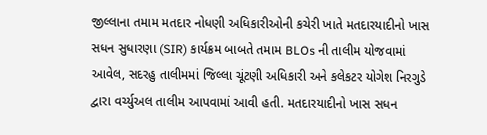જીલ્લાના તમામ મતદાર નોધણી અધિકારીઓની કચેરી ખાતે મતદારયાદીનો ખાસ સધન સુધારણા (SIR) કાર્યક્રમ બાબતે તમામ BLOs ની તાલીમ યોજવામાં આવેલ, સદરહુ તાલીમમાં જિલ્લા ચૂંટણી અધિકારી અને કલેકટર યોગેશ નિરગુડે દ્વારા વર્ચ્યુઅલ તાલીમ આપવામાં આવી હતી. મતદારયાદીનો ખાસ સધન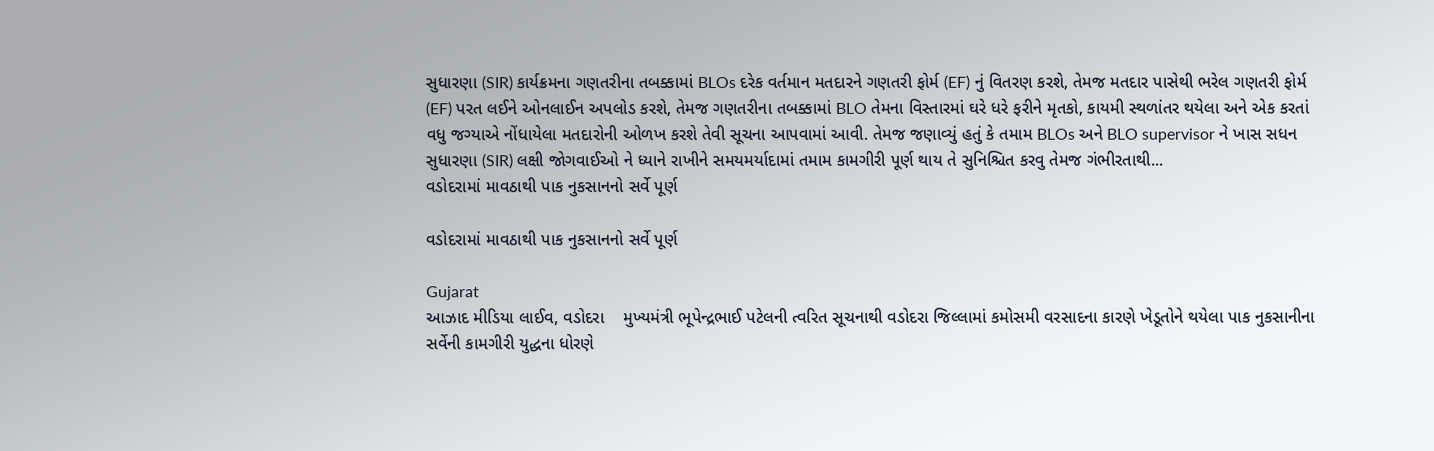સુધારણા (SIR) કાર્યક્રમના ગણતરીના તબક્કામાં BLOs દરેક વર્તમાન મતદારને ગણતરી ફોર્મ (EF) નું વિતરણ કરશે, તેમજ મતદાર પાસેથી ભરેલ ગણતરી ફોર્મ (EF) પરત લઈને ઓનલાઈન અપલોડ કરશે, તેમજ ગણતરીના તબક્કામાં BLO તેમના વિસ્તારમાં ઘરે ધરે ફરીને મૃતકો, કાયમી સ્થળાંતર થયેલા અને એક કરતાં વધુ જગ્યાએ નોંધાયેલા મતદારોની ઓળખ કરશે તેવી સૂચના આપવામાં આવી. તેમજ જણાવ્યું હતું કે તમામ BLOs અને BLO supervisor ને ખાસ સધન સુધારણા (SIR) લક્ષી જોગવાઈઓ ને ધ્યાને રાખીને સમયમર્યાદામાં તમામ કામગીરી પૂર્ણ થાય તે સુનિશ્ચિત કરવુ તેમજ ગંભીરતાથી...
વડોદરામાં માવઠાથી પાક નુકસાનનો સર્વે પૂર્ણ

વડોદરામાં માવઠાથી પાક નુકસાનનો સર્વે પૂર્ણ

Gujarat
આઝાદ મીડિયા લાઈવ, વડોદરા    મુખ્યમંત્રી ભૂપેન્દ્રભાઈ પટેલની ત્વરિત સૂચનાથી વડોદરા જિલ્લામાં કમોસમી વરસાદના કારણે ખેડૂતોને થયેલા પાક નુકસાનીના સર્વેની કામગીરી યુદ્ધના ધોરણે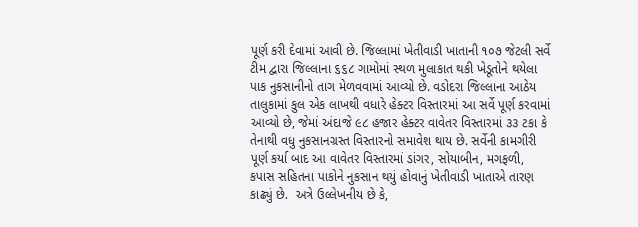પૂર્ણ કરી દેવામાં આવી છે. જિલ્લામાં ખેતીવાડી ખાતાની ૧૦૭ જેટલી સર્વે ટીમ દ્વારા જિલ્લાના ૬૬૮ ગામોમાં સ્થળ મુલાકાત થકી ખેડૂતોને થયેલા પાક નુકસાનીનો તાગ મેળવવામાં આવ્યો છે. વડોદરા જિલ્લાના આઠેય તાલુકામાં કુલ એક લાખથી વધારે હેક્ટર વિસ્તારમાં આ સર્વે પૂર્ણ કરવામાં આવ્યો છે, જેમાં અંદાજે ૯૮ હજાર હેક્ટર વાવેતર વિસ્તારમાં ૩૩ ટકા કે તેનાથી વધુ નુકસાનગ્રસ્ત વિસ્તારનો સમાવેશ થાય છે. સર્વેની કામગીરી પૂર્ણ કર્યા બાદ આ વાવેતર વિસ્તારમાં ડાંગર, સોયાબીન, મગફળી, કપાસ સહિતના પાકોને નુકસાન થયું હોવાનું ખેતીવાડી ખાતાએ તારણ કાઢ્યું છે.  અત્રે ઉલ્લેખનીય છે કે,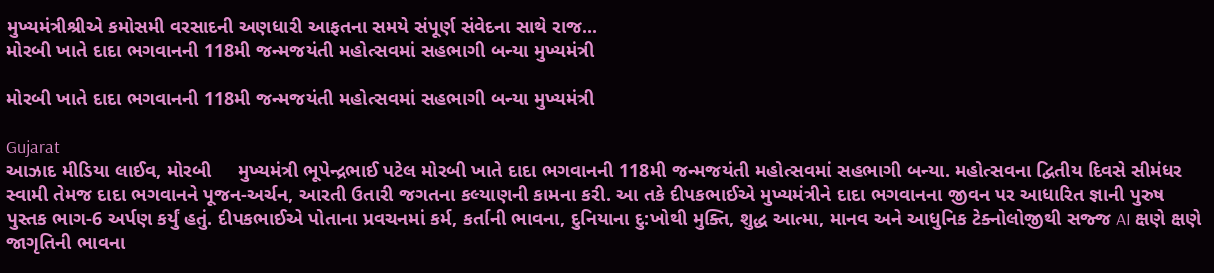મુખ્યમંત્રીશ્રીએ કમોસમી વરસાદની અણધારી આફતના સમયે સંપૂર્ણ સંવેદના સાથે રાજ...
મોરબી ખાતે દાદા ભગવાનની 118મી જન્મજયંતી મહોત્સવમાં સહભાગી બન્યા મુખ્યમંત્રી

મોરબી ખાતે દાદા ભગવાનની 118મી જન્મજયંતી મહોત્સવમાં સહભાગી બન્યા મુખ્યમંત્રી

Gujarat
આઝાદ મીડિયા લાઈવ, મોરબી     મુખ્યમંત્રી ભૂપેન્દ્રભાઈ પટેલ મોરબી ખાતે દાદા ભગવાનની 118મી જન્મજયંતી મહોત્સવમાં સહભાગી બન્યા. મહોત્સવના દ્વિતીય દિવસે સીમંધર સ્વામી તેમજ દાદા ભગવાનને પૂજન-અર્ચન, આરતી ઉતારી જગતના કલ્યાણની કામના કરી. આ તકે દીપકભાઈએ મુખ્યમંત્રીને દાદા ભગવાનના જીવન પર આધારિત જ્ઞાની પુરુષ પુસ્તક ભાગ-6 અર્પણ કર્યું હતું. દીપકભાઈએ પોતાના પ્રવચનમાં કર્મ, કર્તાની ભાવના, દુનિયાના દુ:ખોથી મુક્તિ, શુદ્ધ આત્મા, માનવ અને આધુનિક ટેક્નોલોજીથી સજ્જ AI ક્ષણે ક્ષણે જાગૃતિની ભાવના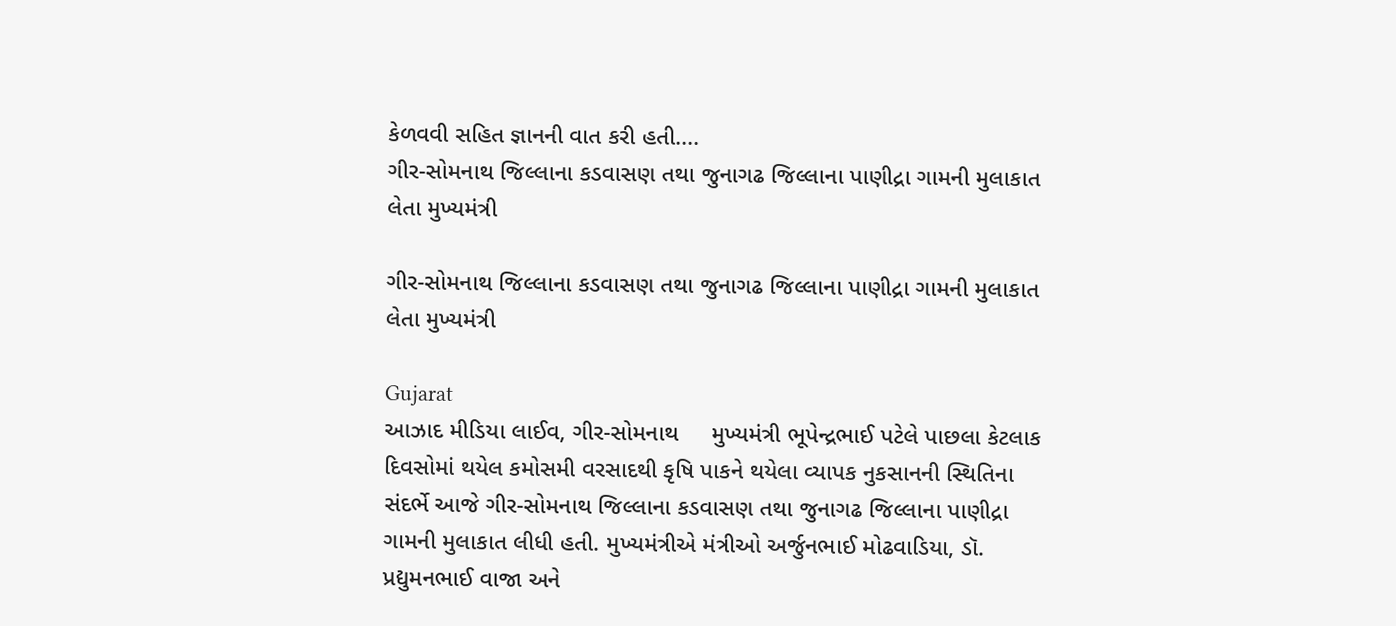કેળવવી સહિત જ્ઞાનની વાત કરી હતી....
ગીર-સોમનાથ જિલ્લાના કડવાસણ તથા જુનાગઢ જિલ્લાના પાણીદ્રા ગામની મુલાકાત લેતા મુખ્યમંત્રી

ગીર-સોમનાથ જિલ્લાના કડવાસણ તથા જુનાગઢ જિલ્લાના પાણીદ્રા ગામની મુલાકાત લેતા મુખ્યમંત્રી

Gujarat
આઝાદ મીડિયા લાઈવ, ગીર-સોમનાથ     મુખ્યમંત્રી ભૂપેન્દ્રભાઈ પટેલે પાછલા કેટલાક દિવસોમાં થયેલ કમોસમી વરસાદથી કૃષિ પાકને થયેલા વ્યાપક નુકસાનની સ્થિતિના સંદર્ભે આજે ગીર-સોમનાથ જિલ્લાના કડવાસણ તથા જુનાગઢ જિલ્લાના પાણીદ્રા ગામની મુલાકાત લીધી હતી. મુખ્યમંત્રીએ મંત્રીઓ અર્જુનભાઈ મોઢવાડિયા, ડૉ. પ્રદ્યુમનભાઈ વાજા અને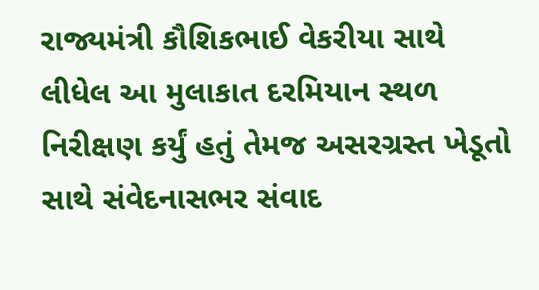રાજ્યમંત્રી કૌશિકભાઈ વેકરીયા સાથે લીધેલ આ મુલાકાત દરમિયાન સ્થળ નિરીક્ષણ કર્યું હતું તેમજ અસરગ્રસ્ત ખેડૂતો સાથે સંવેદનાસભર સંવાદ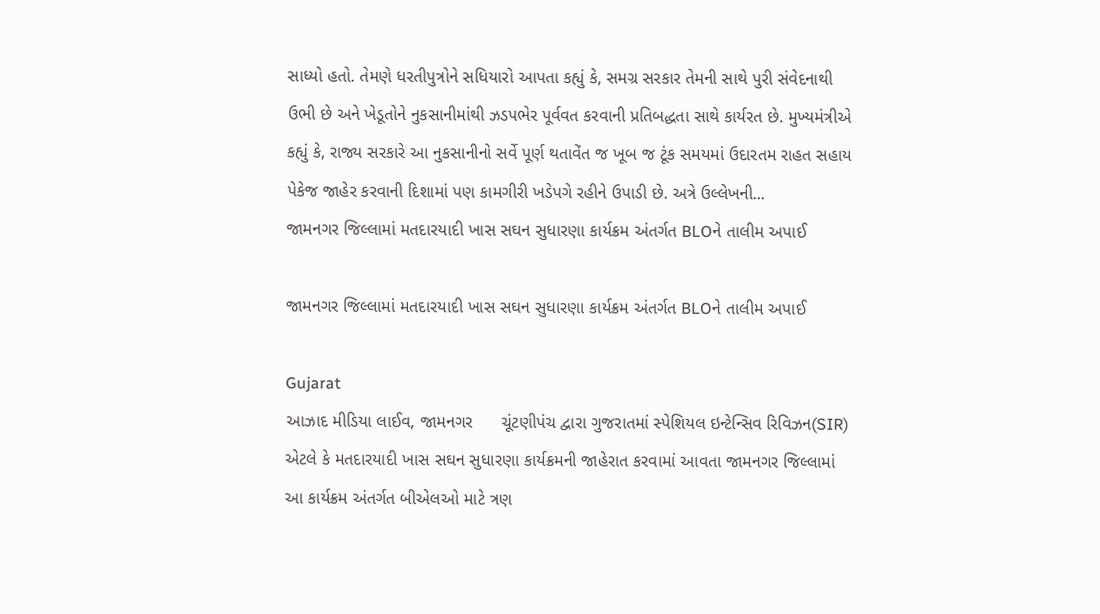સાધ્યો હતો. તેમણે ધરતીપુત્રોને સધિયારો આપતા કહ્યું કે, સમગ્ર સરકાર તેમની સાથે પુરી સંવેદનાથી ઉભી છે અને ખેડૂતોને નુકસાનીમાંથી ઝડપભેર પૂર્વવત કરવાની પ્રતિબદ્ધતા સાથે કાર્યરત છે. મુખ્યમંત્રીએ કહ્યું કે, રાજ્ય સરકારે આ નુકસાનીનો સર્વે પૂર્ણ થતાવેંત જ ખૂબ જ ટૂંક સમયમાં ઉદારતમ રાહત સહાય પેકેજ જાહેર કરવાની દિશામાં પણ કામગીરી ખડેપગે રહીને ઉપાડી છે. અત્રે ઉલ્લેખની...
જામનગર જિલ્લામાં મતદારયાદી ખાસ સઘન સુધારણા કાર્યક્રમ અંતર્ગત BLOને તાલીમ અપાઈ

જામનગર જિલ્લામાં મતદારયાદી ખાસ સઘન સુધારણા કાર્યક્રમ અંતર્ગત BLOને તાલીમ અપાઈ

Gujarat
આઝાદ મીડિયા લાઈવ, જામનગર      ચૂંટણીપંચ દ્વારા ગુજરાતમાં સ્પેશિયલ ઇન્ટેન્સિવ રિવિઝન(SIR) એટલે કે મતદારયાદી ખાસ સઘન સુધારણા કાર્યક્રમની જાહેરાત કરવામાં આવતા જામનગર જિલ્લામાં આ કાર્યક્રમ અંતર્ગત બીએલઓ માટે ત્રણ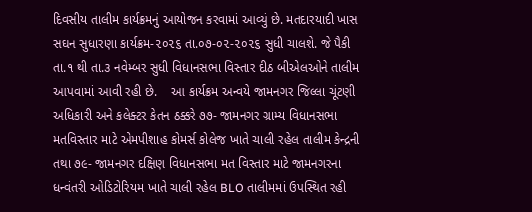દિવસીય તાલીમ કાર્યક્રમનું આયોજન કરવામાં આવ્યું છે. મતદારયાદી ખાસ સઘન સુધારણા કાર્યક્રમ-૨૦૨૬ તા.૦૭-૦૨-૨૦૨૬ સુધી ચાલશે. જે પૈકી તા.૧ થી તા.૩ નવેમ્બર સુધી વિધાનસભા વિસ્તાર દીઠ બીએલઓને તાલીમ આપવામાં આવી રહી છે.    આ કાર્યક્રમ અન્વયે જામનગર જિલ્લા ચૂંટણી અધિકારી અને કલેક્ટર કેતન ઠક્કરે ૭૭- જામનગર ગ્રામ્ય વિધાનસભા મતવિસ્તાર માટે એમપીશાહ કોમર્સ કોલેજ ખાતે ચાલી રહેલ તાલીમ કેન્દ્રની તથા ૭૯- જામનગર દક્ષિણ વિધાનસભા મત વિસ્તાર માટે જામનગરના ધન્વંતરી ઓડિટોરિયમ ખાતે ચાલી રહેલ BLO તાલીમમાં ઉપસ્થિત રહી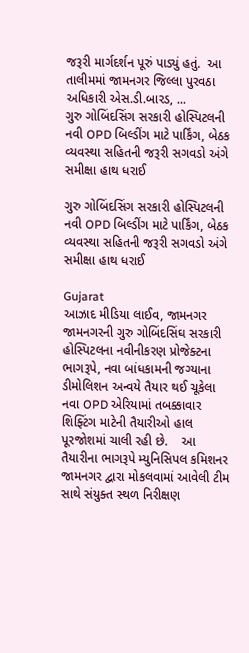જરૂરી માર્ગદર્શન પૂરું પાડ્યું હતું.  આ તાલીમમાં જામનગર જિલ્લા પુરવઠા અધિકારી એસ.ડી.બારડ, ...
ગુરુ ગોબિંદસિંગ સરકારી હોસ્પિટલની નવી OPD બિલ્ડીંગ માટે પાર્કિંગ, બેઠક વ્યવસ્થા સહિતની જરૂરી સગવડો અંગે સમીક્ષા હાથ ધરાઈ

ગુરુ ગોબિંદસિંગ સરકારી હોસ્પિટલની નવી OPD બિલ્ડીંગ માટે પાર્કિંગ, બેઠક વ્યવસ્થા સહિતની જરૂરી સગવડો અંગે સમીક્ષા હાથ ધરાઈ

Gujarat
આઝાદ મીડિયા લાઈવ, જામનગર    જામનગરની ગુરુ ગોબિંદસિંઘ સરકારી હોસ્પિટલના નવીનીકરણ પ્રોજેક્ટના ભાગરૂપે, નવા બાંધકામની જગ્યાના ડીમોલિશન અન્વયે તૈયાર થઈ ચૂકેલા નવા OPD એરિયામાં તબક્કાવાર શિફ્ટિંગ માટેની તૈયારીઓ હાલ પૂરજોશમાં ચાલી રહી છે.    આ તૈયારીના ભાગરૂપે મ્યુનિસિપલ કમિશનર જામનગર દ્વારા મોકલવામાં આવેલી ટીમ સાથે સંયુક્ત સ્થળ નિરીક્ષણ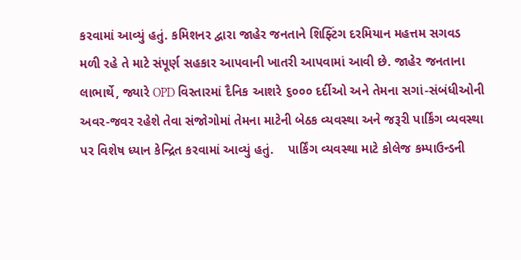કરવામાં આવ્યું હતું. કમિશનર દ્વારા જાહેર જનતાને શિફ્ટિંગ દરમિયાન મહત્તમ સગવડ મળી રહે તે માટે સંપૂર્ણ સહકાર આપવાની ખાતરી આપવામાં આવી છે. જાહેર જનતાના લાભાર્થે, જ્યારે OPD વિસ્તારમાં દૈનિક આશરે ૬૦૦૦ દર્દીઓ અને તેમના સગાં-સંબંધીઓની અવર-જવર રહેશે તેવા સંજોગોમાં તેમના માટેની બેઠક વ્યવસ્થા અને જરૂરી પાર્કિંગ વ્યવસ્થા પર વિશેષ ધ્યાન કેન્દ્રિત કરવામાં આવ્યું હતું.    પાર્કિંગ વ્યવસ્થા માટે કોલેજ કમ્પાઉન્ડની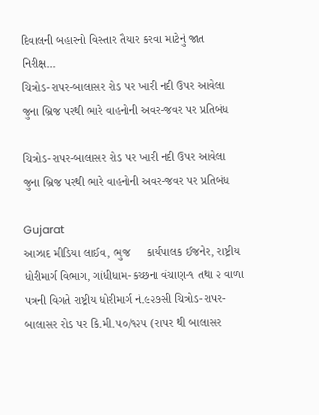દિવાલની બહારનો વિસ્તાર તૈયાર કરવા માટેનું જાત નિરીક્ષ...
ચિત્રોડ-રાપર-બાલાસર રોડ પર ખારી નદી ઉપર આવેલા જુના બ્રિજ પરથી ભારે વાહનોની અવર-જવર પર પ્રતિબંધ

ચિત્રોડ-રાપર-બાલાસર રોડ પર ખારી નદી ઉપર આવેલા જુના બ્રિજ પરથી ભારે વાહનોની અવર-જવર પર પ્રતિબંધ

Gujarat
આઝાદ મીડિયા લાઈવ, ભુજ     કાર્યપાલક ઈજનેર, રાષ્ટ્રીય ધોરીમાર્ગ વિભાગ, ગાંધીધામ-કચ્છના વંચાણ-૧ તથા ૨ વાળા પત્રની વિગતે રાષ્ટ્રીય ધોરીમાર્ગ નં.૯૨૭સી ચિત્રોડ-રાપર-બાલાસર રોડ પર કિ.મી.૫૦/૧૨૫ (રાપર થી બાલાસર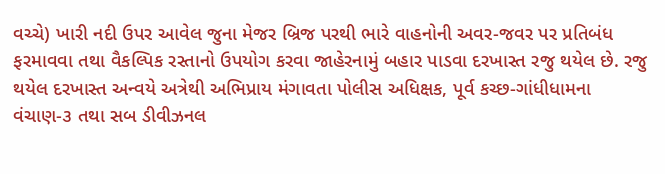વચ્ચે) ખારી નદી ઉપર આવેલ જુના મેજર બ્રિજ પરથી ભારે વાહનોની અવર-જવર પર પ્રતિબંધ ફરમાવવા તથા વૈકલ્પિક રસ્તાનો ઉપયોગ કરવા જાહેરનામું બહાર પાડવા દરખાસ્ત રજુ થયેલ છે. રજુ થયેલ દરખાસ્ત અન્વયે અત્રેથી અભિપ્રાય મંગાવતા પોલીસ અધિક્ષક, પૂર્વ કચ્છ-ગાંધીધામના વંચાણ-૩ તથા સબ ડીવીઝનલ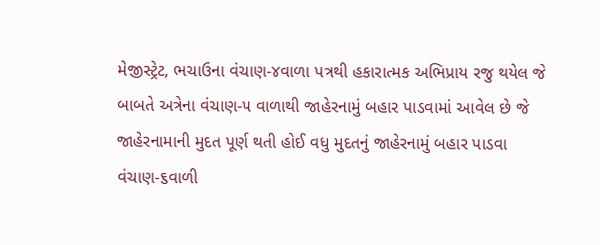મેજીસ્ટ્રેટ, ભચાઉના વંચાણ-૪વાળા પત્રથી હકારાત્મક અભિપ્રાય રજુ થયેલ જે બાબતે અત્રેના વંચાણ-૫ વાળાથી જાહેરનામું બહાર પાડવામાં આવેલ છે જે જાહેરનામાની મુદત પૂર્ણ થતી હોઈ વધુ મુદતનું જાહેરનામું બહાર પાડવા વંચાણ-૬વાળી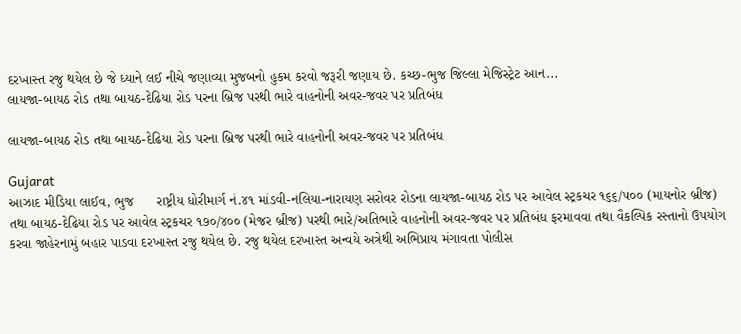દરખાસ્ત રજુ થયેલ છે જે ધ્યાને લઈ નીચે જણાવ્યા મુજબનો હુકમ કરવો જરૂરી જણાય છે. કચ્છ-ભુજ જિલ્લા મેજિસ્ટ્રેટ આન...
લાયજા-બાયઠ રોડ તથા બાયઠ-દેઢિયા રોડ પરના બ્રિજ પરથી ભારે વાહનોની અવર-જવર પર પ્રતિબંધ

લાયજા-બાયઠ રોડ તથા બાયઠ-દેઢિયા રોડ પરના બ્રિજ પરથી ભારે વાહનોની અવર-જવર પર પ્રતિબંધ

Gujarat
આઝાદ મીડિયા લાઈવ, ભુજ      રાષ્ટ્રીય ધોરીમાર્ગ નં.૪૧ માંડવી-નલિયા-નારાયણ સરોવર રોડના લાયજા-બાયઠ રોડ પર આવેલ સ્ટ્રકચર ૧૬૬/૫૦૦ (માયનોર બ્રીજ) તથા બાયઠ-દેઢિયા રોડ પર આવેલ સ્ટ્રકચર ૧૭૦/૪૦૦ (મેજર બ્રીજ) પરથી ભારે/અતિભારે વાહનોની અવર-જવર પર પ્રતિબંધ ફરમાવવા તથા વૈકલ્પિક રસ્તાનો ઉપયોગ કરવા જાહેરનામું બહાર પાડવા દરખાસ્ત રજુ થયેલ છે. રજુ થયેલ દરખાસ્ત અન્વયે અત્રેથી અભિપ્રાય મંગાવતા પોલીસ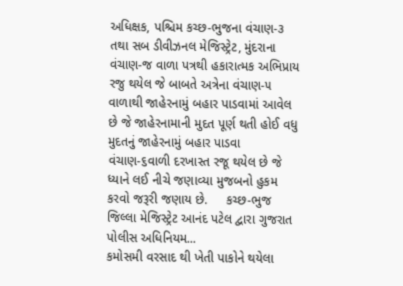અધિક્ષક, પશ્ચિમ કચ્છ-ભુજના વંચાણ-૩ તથા સબ ડીવીઝનલ મેજિસ્ટ્રેટ, મુંદરાના વંચાણ-જ વાળા પત્રથી હકારાત્મક અભિપ્રાય રજુ થયેલ જે બાબતે અત્રેના વંચાણ-૫ વાળાથી જાહેરનામું બહાર પાડવામાં આવેલ છે જે જાહેરનામાની મુદત પૂર્ણ થતી હોઈ વધુ મુદતનું જાહેરનામું બહાર પાડવા વંચાણ-૬વાળી દરખાસ્ત રજૂ થયેલ છે જે ધ્યાને લઈ નીચે જણાવ્યા મુજબનો હુકમ કરવો જરૂરી જણાય છે.     કચ્છ-ભુજ જિલ્લા મેજિસ્ટ્રેટ આનંદ પટેલ દ્વારા ગુજરાત પોલીસ અધિનિયમ...
કમોસમી વરસાદ થી ખેતી પાકોને થયેલા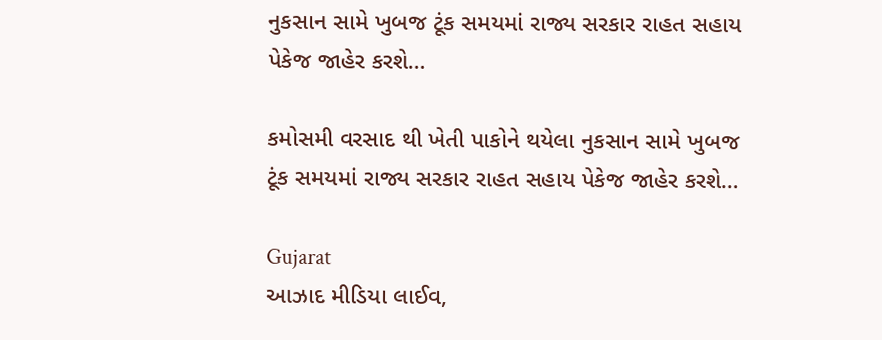નુકસાન સામે ખુબજ ટૂંક સમયમાં રાજ્ય સરકાર રાહત સહાય પેકેજ જાહેર કરશે…

કમોસમી વરસાદ થી ખેતી પાકોને થયેલા નુકસાન સામે ખુબજ ટૂંક સમયમાં રાજ્ય સરકાર રાહત સહાય પેકેજ જાહેર કરશે…

Gujarat
આઝાદ મીડિયા લાઈવ,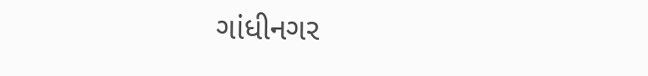ગાંધીનગર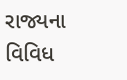રાજ્યના વિવિધ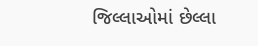જિલ્લાઓમાં છેલ્લા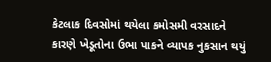કેટલાક દિવસોમાં થયેલા કમોસમી વરસાદને કારણે ખેડૂતોના ઉભા પાકને વ્યાપક નુકસાન થયું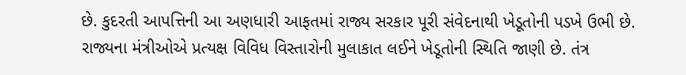છે. કુદરતી આપત્તિની આ અણધારી આફતમાં રાજ્ય સરકાર પૂરી સંવેદનાથી ખેડૂતોની પડખે ઉભી છે.       રાજ્યના મંત્રીઓએ પ્રત્યક્ષ વિવિધ વિસ્તારોની મુલાકાત લઈને ખેડૂતોની સ્થિતિ જાણી છે. તંત્ર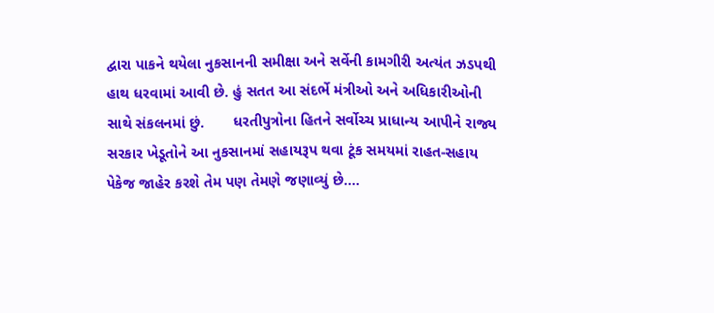દ્વારા પાકને થયેલા નુકસાનની સમીક્ષા અને સર્વેની કામગીરી અત્યંત ઝડપથી હાથ ધરવામાં આવી છે. હું સતત આ સંદર્ભે મંત્રીઓ અને અધિકારીઓની સાથે સંકલનમાં છું.       ધરતીપુત્રોના હિતને સર્વોચ્ચ પ્રાધાન્ય આપીને રાજ્ય સરકાર ખેડૂતોને આ નુકસાનમાં સહાયરૂપ થવા ટૂંક સમયમાં રાહત-સહાય પેકેજ જાહેર કરશે તેમ પણ તેમણે જણાવ્યું છે....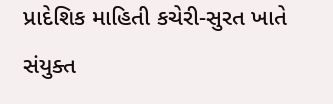પ્રાદેશિક માહિતી કચેરી-સુરત ખાતે સંયુક્ત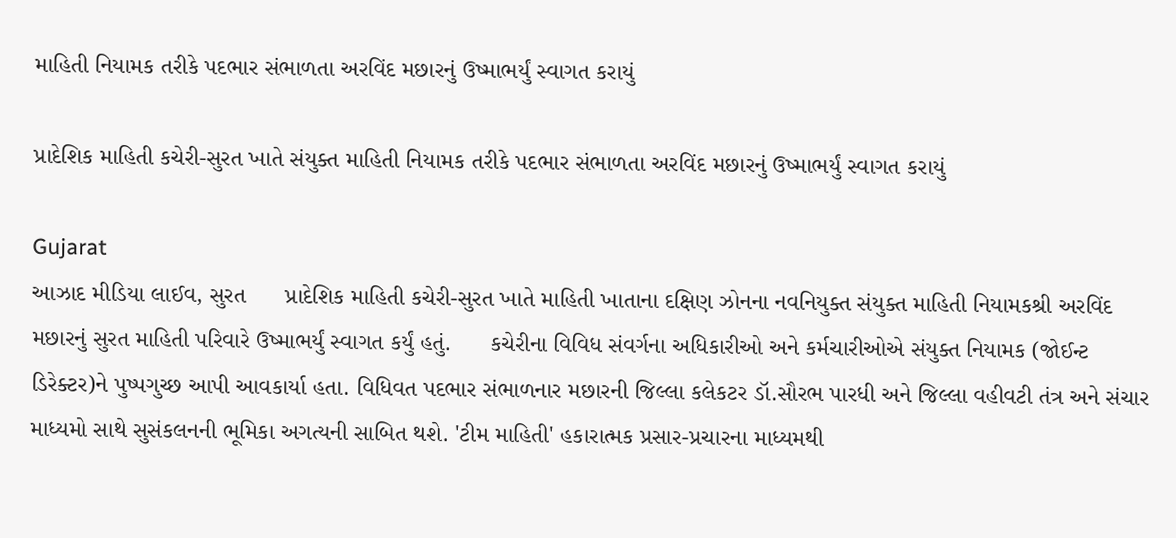માહિતી નિયામક તરીકે પદભાર સંભાળતા અરવિંદ મછારનું ઉષ્માભર્યું સ્વાગત કરાયું

પ્રાદેશિક માહિતી કચેરી-સુરત ખાતે સંયુક્ત માહિતી નિયામક તરીકે પદભાર સંભાળતા અરવિંદ મછારનું ઉષ્માભર્યું સ્વાગત કરાયું

Gujarat
આઝાદ મીડિયા લાઈવ, સુરત      પ્રાદેશિક માહિતી કચેરી-સુરત ખાતે માહિતી ખાતાના દક્ષિણ ઝોનના નવનિયુક્ત સંયુક્ત માહિતી નિયામકશ્રી અરવિંદ મછારનું સુરત માહિતી પરિવારે ઉષ્માભર્યું સ્વાગત કર્યું હતું.      કચેરીના વિવિધ સંવર્ગના અધિકારીઓ અને કર્મચારીઓએ સંયુક્ત નિયામક (જોઈન્ટ ડિરેક્ટર)ને પુષ્પગુચ્છ આપી આવકાર્યા હતા. વિધિવત પદભાર સંભાળનાર મછારની જિલ્લા કલેકટર ડૉ.સૌરભ પારધી અને જિલ્લા વહીવટી તંત્ર અને સંચાર માધ્યમો સાથે સુસંકલનની ભૂમિકા અગત્યની સાબિત થશે. 'ટીમ માહિતી' હકારાત્મક પ્રસાર-પ્રચારના માધ્યમથી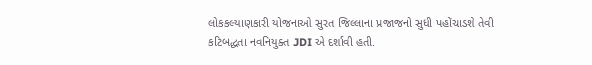લોકકલ્યાણકારી યોજનાઓ સુરત જિલ્લાના પ્રજાજનો સુધી પહોંચાડશે તેવી કટિબદ્ધતા નવનિયુક્ત JDI એ દર્શાવી હતી.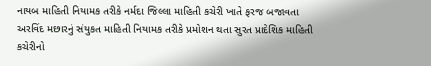નાયબ માહિતી નિયામક તરીકે નર્મદા જિલ્લા માહિતી કચેરી ખાતે ફરજ બજાવતા અરવિંદ મછારનું સંયુકત માહિતી નિયામક તરીકે પ્રમોશન થતા સુરત પ્રાદેશિક માહિતી કચેરીનો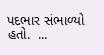પદભાર સંભાળ્યો હતો.  ...